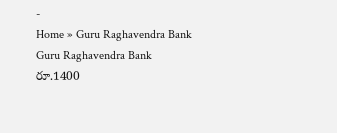-
Home » Guru Raghavendra Bank
Guru Raghavendra Bank
రూ.1400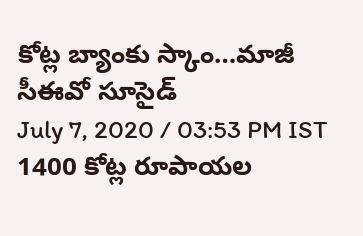కోట్ల బ్యాంకు స్కాం…మాజీ సీఈవో సూసైడ్
July 7, 2020 / 03:53 PM IST
1400 కోట్ల రూపాయల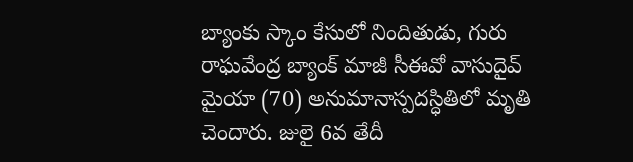బ్యాంకు స్కాం కేసులో నిందితుడు, గురు రాఘవేంద్ర బ్యాంక్ మాజీ సీఈవో వాసుదైవ్ మైయా (70) అనుమానాస్పదస్ధితిలో మృతి చెందారు. జులై 6వ తేదీ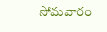సోమవారం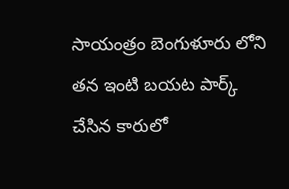సాయంత్రం బెంగుళూరు లోని తన ఇంటి బయట పార్క్ చేసిన కారులో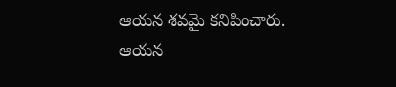ఆయన శవమై కనిపించారు. ఆయన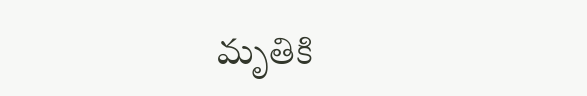మృతికి